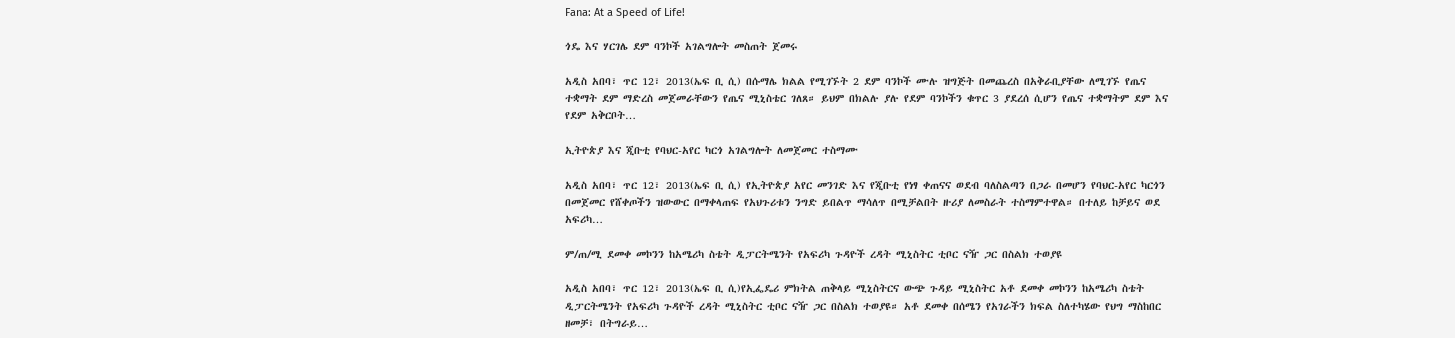Fana: At a Speed of Life!

ጎዴ እና ሃርገሌ ደም ባንኮች አገልግሎት መስጠት ጀመሩ

አዲስ አበባ፣ ጥር 12፣ 2013(ኤፍ ቢ ሲ) በሱማሌ ክልል የሚገኙት 2 ደም ባንኮች ሙሉ ዝግጅት በመጨረስ በአቅራቢያቸው ለሚገኙ የጤና ተቋማት ደም ማድረስ መጀመራቸውን የጤና ሚኒስቴር ገለጸ። ይህም በክልሉ ያሉ የደም ባንኮችን ቁጥር 3 ያደረሰ ሲሆን የጤና ተቋማትም ደም እና የደም አቅርቦት…

ኢትዮጵያ እና ጂቡቲ የባህር-አየር ካርጎ አገልግሎት ለመጀመር ተስማሙ

አዲስ አበባ፣ ጥር 12፣ 2013(ኤፍ ቢ ሲ) የኢትዮጵያ አየር መንገድ እና የጂቡቲ የነፃ ቀጠናና ወደብ ባለስልጣን በጋራ በመሆን የባህር-አየር ካርጎን በመጀመር የሸቀጦችን ዝውውር በማቀላጠፍ የአህጉሪቱን ንግድ ይበልጥ ማሳለጥ በሚቻልበት ዙሪያ ለመስራት ተስማምተዋል። በተለይ ከቻይና ወደ አፍሪካ…

ም/ጠ/ሚ ደመቀ መኮንን ከአሜሪካ ስቴት ዲፓርትሜንት የአፍሪካ ጉዳዮች ረዳት ሚኒስትር ቲቦር ናዥ ጋር በስልክ ተወያዩ

አዲስ አበባ፣ ጥር 12፣ 2013(ኤፍ ቢ ሲ)የኢፌዴሪ ምክትል ጠቅላይ ሚኒስትርና ውጭ ጉዳይ ሚኒስትር አቶ ደመቀ መኮንን ከአሜሪካ ስቴት ዲፓርትሜንት የአፍሪካ ጉዳዮች ረዳት ሚኒስትር ቲቦር ናዥ ጋር በስልክ ተወያዩ። አቶ ደመቀ በሰሜን የአገራችን ክፍል ስለተካሄው የህግ ማስከበር ዘመቻ፣ በትግራይ…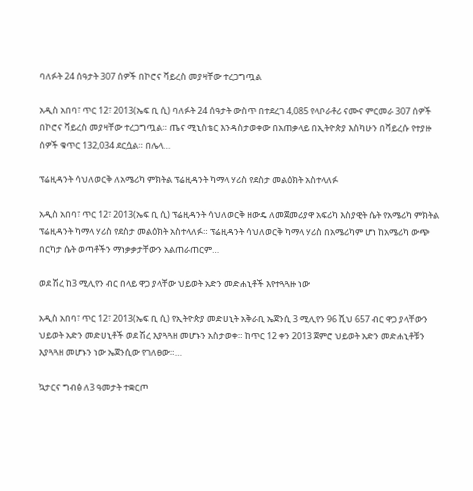ባለፉት 24 ሰዓታት 307 ሰዎች በኮሮና ቫይረስ መያዛቸው ተረጋግጧል

አዲስ አበባ፣ ጥር 12፣ 2013(ኤፍ ቢ ሲ) ባለፉት 24 ሰዓታት ውስጥ በተደረገ 4,085 የላቦራቶሪ ናሙና ምርመራ 307 ሰዎች በኮሮና ቫይረስ መያዛቸው ተረጋግጧል። ጤና ሚኒስቴር እንዳስታወቀው በአጠቃላይ በኢትዮጵያ እስካሁን በቫይረሱ የተያዙ ሰዎች ቁጥር 132,034 ደርሷል። በሌላ…

ፕሬዚዳንት ሳህለወርቅ ለአሜሪካ ምክትል ፕሬዚዳንት ካማላ ሃሪስ የደስታ መልዕክት አስተላለፉ

አዲስ አበባ፣ ጥር 12፣ 2013(ኤፍ ቢ ሲ) ፕሬዚዳንት ሳህለወርቅ ዘውዴ ለመጀመሪያዋ አፍሪካ እስያዊት ሴት የአሜሪካ ምክትል ፕሬዚዳንት ካማላ ሃሪስ የደስታ መልዕክት አስተላለፉ። ፕሬዚዳንት ሳህለወርቅ ካማላ ሃሪስ በአሜሪካም ሆነ ከአሜሪካ ውጭ በርካታ ሴት ወጣቶችን ማነቃቃታቸውን አልጠራጠርም…

ወደ ሽረ ከ3 ሚሊየን ብር በላይ ዋጋ ያላቸው ህይወት አድን መድሐኒቶች እየተጓጓዙ ነው

አዲስ አበባ፣ ጥር 12፣ 2013(ኤፍ ቢ ሲ) የኢትዮጵያ መድሀኒት አቅራቢ ኤጀንሲ 3 ሚሊየን 96 ሺህ 657 ብር ዋጋ ያላቸውን ህይወት አድን መድሀኒቶች ወደ ሽረ እያጓጓዘ መሆኑን አስታወቀ። ከጥር 12 ቀን 2013 ጀምሮ ህይወት አድን መድሐኒቶቹን እያጓጓዘ መሆኑን ነው ኤጀንሲው የገለፀው።…

ኳታርና ግብፅ ለ3 ዓመታት ተቋርጦ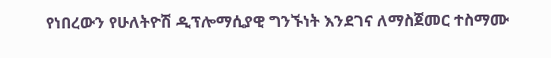የነበረውን የሁለትዮሽ ዲፕሎማሲያዊ ግንኙነት እንደገና ለማስጀመር ተስማሙ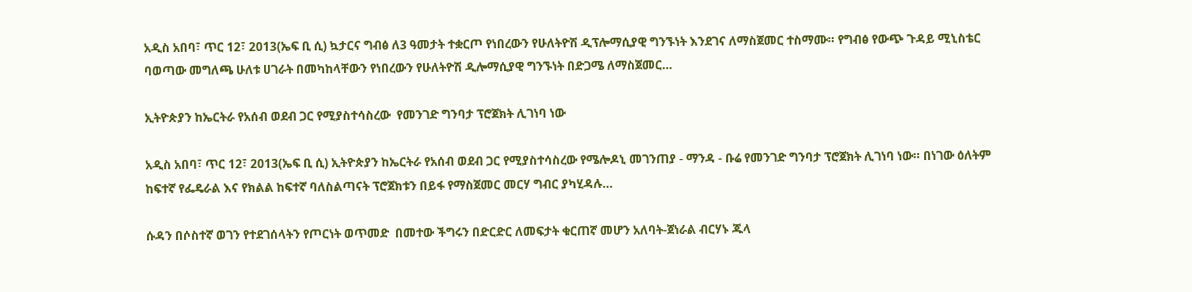አዲስ አበባ፣ ጥር 12፣ 2013(ኤፍ ቢ ሲ) ኳታርና ግብፅ ለ3 ዓመታት ተቋርጦ የነበረውን የሁለትዮሽ ዲፕሎማሲያዊ ግንኙነት እንደገና ለማስጀመር ተስማሙ። የግብፅ የውጭ ጉዳይ ሚኒስቴር ባወጣው መግለጫ ሁለቱ ሀገራት በመካከላቸውን የነበረውን የሁለትዮሽ ዲሎማሲያዊ ግንኙነት በድጋሜ ለማስጀመር…

ኢትዮጵያን ከኤርትራ የአሰብ ወደብ ጋር የሚያስተሳስረው  የመንገድ ግንባታ ፕሮጀክት ሊገነባ ነው

አዲስ አበባ፣ ጥር 12፣ 2013(ኤፍ ቢ ሲ) ኢትዮጵያን ከኤርትራ የአሰብ ወደብ ጋር የሚያስተሳስረው የሜሎዶኒ መገንጠያ - ማንዳ - ቡሬ የመንገድ ግንባታ ፕሮጀክት ሊገነባ ነው። በነገው ዕለትም ከፍተኛ የፌዴራል እና የክልል ከፍተኛ ባለስልጣናት ፕሮጀክቱን በይፋ የማስጀመር መርሃ ግብር ያካሂዳሉ…

ሱዳን በሶስተኛ ወገን የተደገሰላትን የጦርነት ወጥመድ  በመተው ችግሩን በድርድር ለመፍታት ቁርጠኛ መሆን አለባት-ጀነራል ብርሃኑ ጁላ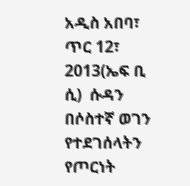አዲስ አበባ፣ ጥር 12፣ 2013(ኤፍ ቢ ሲ)  ሱዳን በሶስተኛ ወገን የተደገሰላትን የጦርነት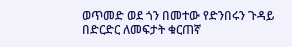ወጥመድ ወደ ጎን በመተው የድንበሩን ጉዳይ በድርድር ለመፍታት ቁርጠኛ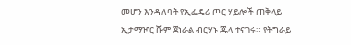መሆን እንዳለባት የኢፌዴሪ ጦር ሃይሎች ጠቅላይ ኢታማዦር ሹም ጀነራል ብርሃኑ ጁላ ተናገሩ። የትግራይ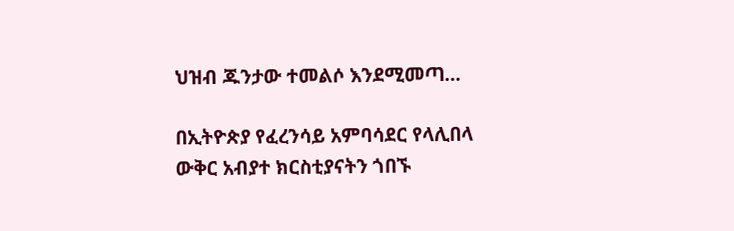ህዝብ ጁንታው ተመልሶ እንደሚመጣ…

በኢትዮጵያ የፈረንሳይ አምባሳደር የላሊበላ ውቅር አብያተ ክርስቲያናትን ጎበኙ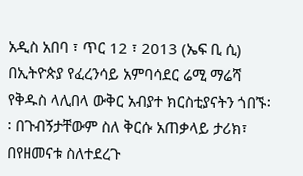አዲስ አበባ ፣ ጥር 12 ፣ 2013 (ኤፍ ቢ ሲ) በኢትዮጵያ የፈረንሳይ አምባሳደር ሬሚ ማሬሻ የቅዱስ ላሊበላ ውቅር አብያተ ክርስቲያናትን ጎበኙ፡፡ በጉብኝታቸውም ስለ ቅርሱ አጠቃላይ ታሪክ፣ በየዘመናቱ ስለተደረጉ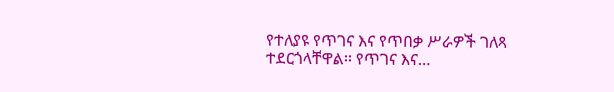የተለያዩ የጥገና እና የጥበቃ ሥራዎች ገለጻ ተደርጎላቸዋል፡፡ የጥገና እና…